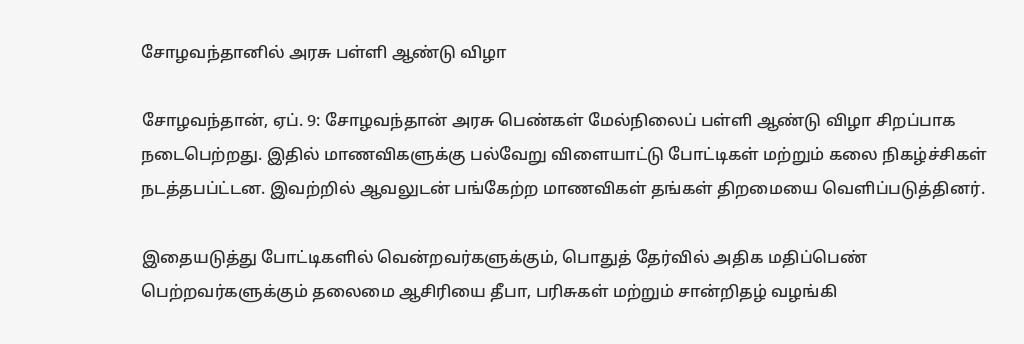சோழவந்தானில் அரசு பள்ளி ஆண்டு விழா

சோழவந்தான், ஏப். 9: சோழவந்தான் அரசு பெண்கள் மேல்நிலைப் பள்ளி ஆண்டு விழா சிறப்பாக நடைபெற்றது. இதில் மாணவிகளுக்கு பல்வேறு விளையாட்டு போட்டிகள் மற்றும் கலை நிகழ்ச்சிகள் நடத்தபப்ட்டன. இவற்றில் ஆவலுடன் பங்கேற்ற மாணவிகள் தங்கள் திறமையை வெளிப்படுத்தினர்.

இதையடுத்து போட்டிகளில் வென்றவர்களுக்கும், பொதுத் தேர்வில் அதிக மதிப்பெண் பெற்றவர்களுக்கும் தலைமை ஆசிரியை தீபா, பரிசுகள் மற்றும் சான்றிதழ் வழங்கி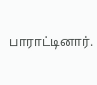பாராட்டினார்.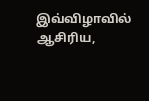இவ்விழாவில் ஆசிரிய,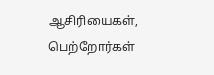ஆசிரியைகள், பெற்றோர்கள்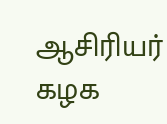ஆசிரியர் கழக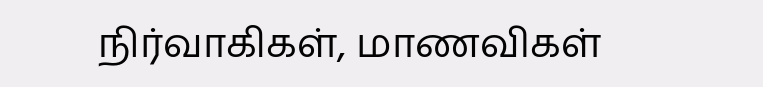நிர்வாகிகள், மாணவிகள்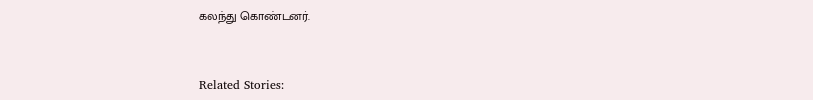கலந்து கொண்டனர்.



Related Stories: